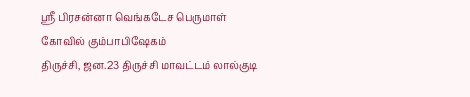ஸ்ரீ பிரசன்னா வெங்கடேச பெருமாள் கோவில் கும்பாபிஷேகம்
திருச்சி, ஜன.23 திருச்சி மாவட்டம் லால்குடி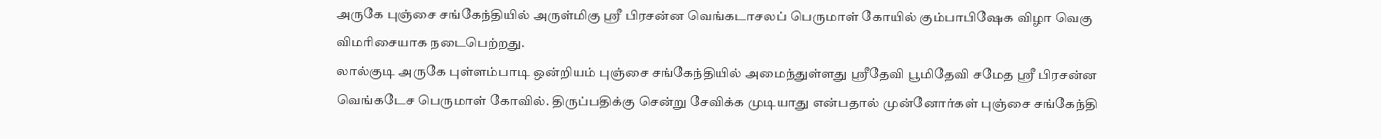அருகே புஞ்சை சங்கேந்தியில் அருள்மிகு ஸ்ரீ பிரசன்ன வெங்கடாசலப் பெருமாள் கோயில் கும்பாபிஷேக விழா வெகு விமரிசையாக நடைபெற்றது.
லால்குடி அருகே புள்ளம்பாடி ஒன்றியம் புஞ்சை சங்கேந்தியில் அமைந்துள்ளது ஸ்ரீதேவி பூமிதேவி சமேத ஸ்ரீ பிரசன்ன வெங்கடேச பெருமாள் கோவில். திருப்பதிக்கு சென்று சேவிக்க முடியாது என்பதால் முன்னோர்கள் புஞ்சை சங்கேந்தி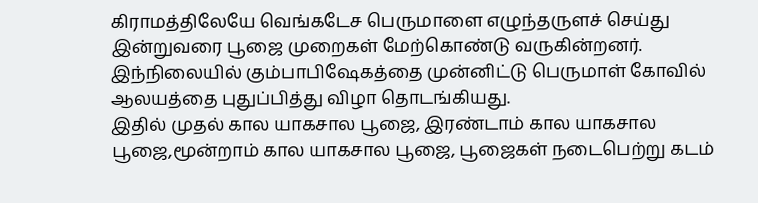கிராமத்திலேயே வெங்கடேச பெருமாளை எழுந்தருளச் செய்து இன்றுவரை பூஜை முறைகள் மேற்கொண்டு வருகின்றனர். இந்நிலையில் கும்பாபிஷேகத்தை முன்னிட்டு பெருமாள் கோவில் ஆலயத்தை புதுப்பித்து விழா தொடங்கியது.
இதில் முதல் கால யாகசால பூஜை, இரண்டாம் கால யாகசால பூஜை,மூன்றாம் கால யாகசால பூஜை, பூஜைகள் நடைபெற்று கடம்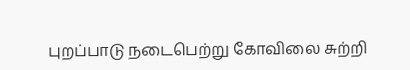புறப்பாடு நடைபெற்று கோவிலை சுற்றி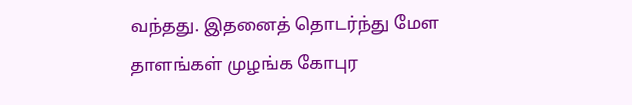வந்தது. இதனைத் தொடர்ந்து மேள தாளங்கள் முழங்க கோபுர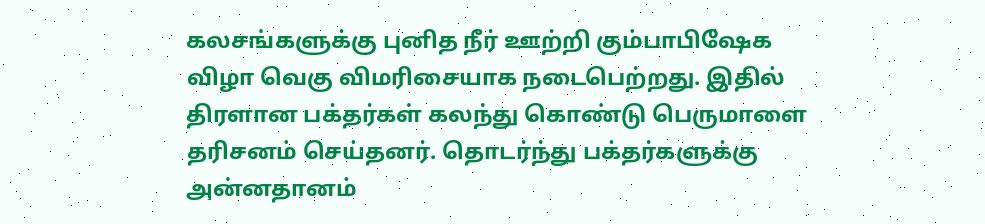கலசங்களுக்கு புனித நீர் ஊற்றி கும்பாபிஷேக விழா வெகு விமரிசையாக நடைபெற்றது. இதில் திரளான பக்தர்கள் கலந்து கொண்டு பெருமாளை தரிசனம் செய்தனர். தொடர்ந்து பக்தர்களுக்கு அன்னதானம்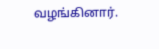வழங்கினார்.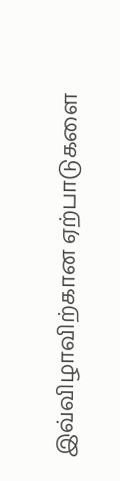இவ்விழாவிற்கான ஏற்பாடுகளை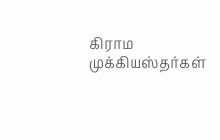கிராம முக்கியஸ்தர்கள்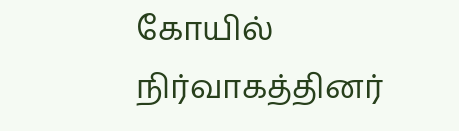கோயில் நிர்வாகத்தினர்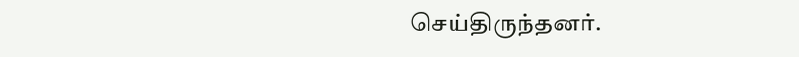செய்திருந்தனர்.